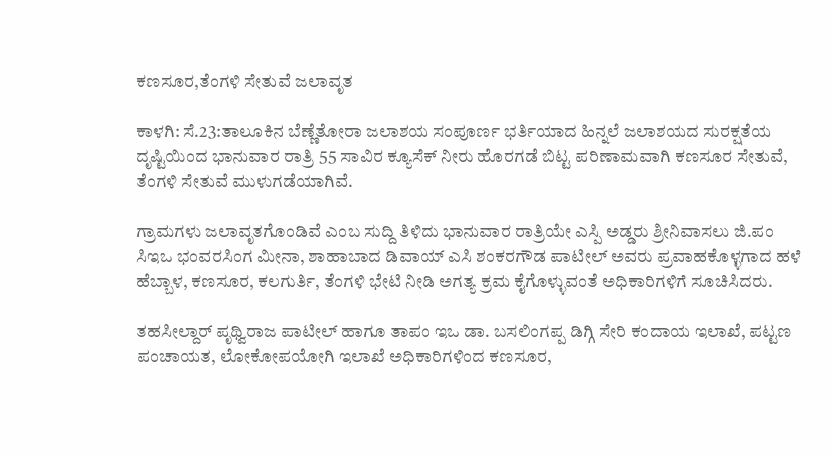ಕಣಸೂರ,ತೆಂಗಳಿ ಸೇತುವೆ ಜಲಾವೃತ

ಕಾಳಗಿ: ಸೆ.23:ತಾಲೂಕಿನ ಬೆಣ್ಣೆತೋರಾ ಜಲಾಶಯ ಸಂಪೂರ್ಣ ಭರ್ತಿಯಾದ ಹಿನ್ನಲೆ ಜಲಾಶಯದ ಸುರಕ್ಷತೆಯ ದೃಷ್ಟಿಯಿಂದ ಭಾನುವಾರ ರಾತ್ರಿ 55 ಸಾವಿರ ಕ್ಯೂಸೆಕ್ ನೀರು ಹೊರಗಡೆ ಬಿಟ್ಟ ಪರಿಣಾಮವಾಗಿ ಕಣಸೂರ ಸೇತುವೆ, ತೆಂಗಳಿ ಸೇತುವೆ ಮುಳುಗಡೆಯಾಗಿವೆ.

ಗ್ರಾಮಗಳು ಜಲಾವೃತಗೊಂಡಿವೆ ಎಂಬ ಸುದ್ದಿ ತಿಳಿದು ಭಾನುವಾರ ರಾತ್ರಿಯೇ ಎಸ್ಪಿ ಅಡ್ಡರು ಶ್ರೀನಿವಾಸಲು ಜಿ.ಪಂ ಸಿಇಒ ಭಂವರಸಿಂಗ ಮೀನಾ, ಶಾಹಾಬಾದ ಡಿವಾಯ್ ಎಸಿ ಶಂಕರಗೌಡ ಪಾಟೀಲ್ ಅವರು ಪ್ರವಾಹಕೊಳ್ಳಗಾದ ಹಳೆ ಹೆಬ್ಬಾಳ, ಕಣಸೂರ, ಕಲಗುರ್ತಿ, ತೆಂಗಳಿ ಭೇಟಿ ನೀಡಿ ಅಗತ್ಯ ಕ್ರಮ ಕೈಗೊಳ್ಳುವಂತೆ ಅಧಿಕಾರಿಗಳಿಗೆ ಸೂಚಿಸಿದರು.

ತಹಸೀಲ್ದಾರ್ ಪೃಥ್ವಿರಾಜ ಪಾಟೀಲ್ ಹಾಗೂ ತಾಪಂ ಇಒ ಡಾ. ಬಸಲಿಂಗಪ್ಪ ಡಿಗ್ಗಿ ಸೇರಿ ಕಂದಾಯ ಇಲಾಖೆ, ಪಟ್ಟಣ ಪಂಚಾಯತ, ಲೋಕೋಪಯೋಗಿ ಇಲಾಖೆ ಅಧಿಕಾರಿಗಳಿಂದ ಕಣಸೂರ,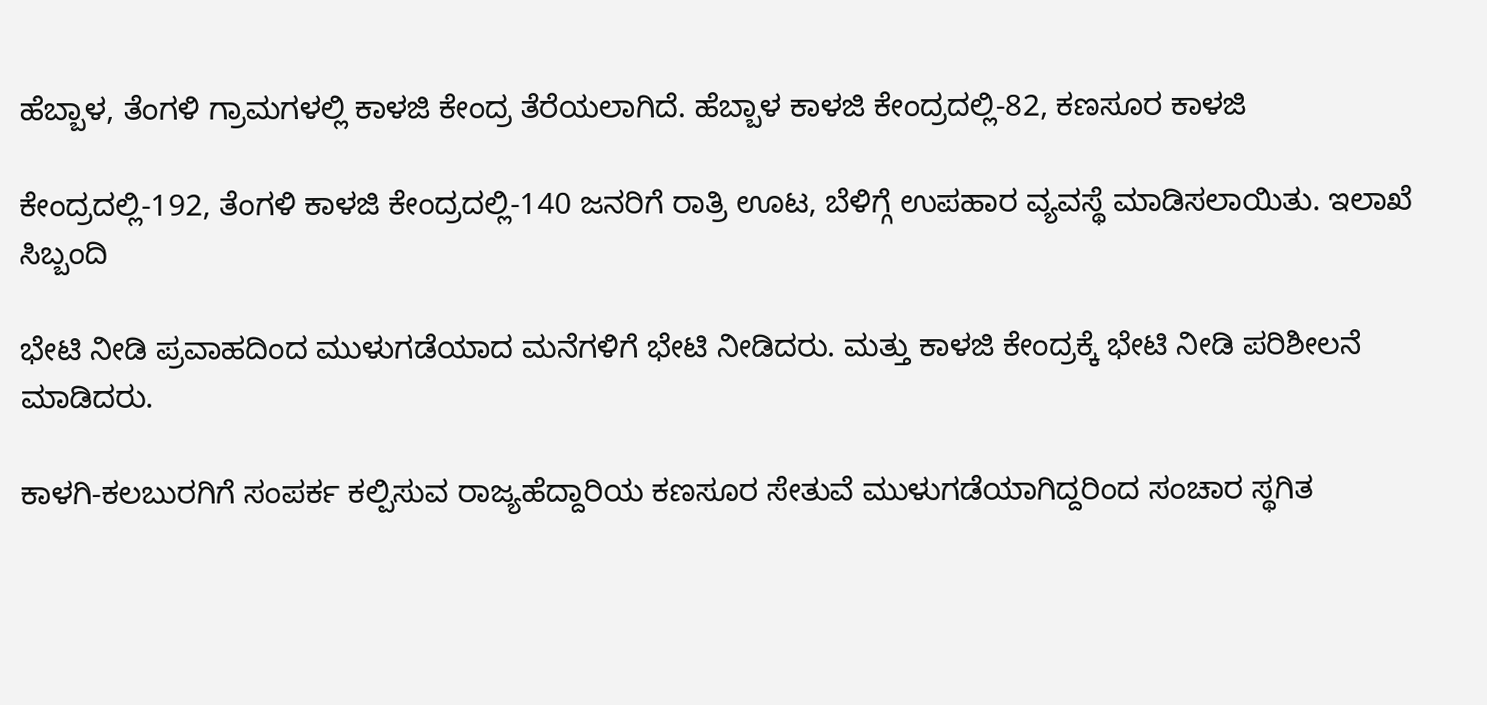ಹೆಬ್ಬಾಳ, ತೆಂಗಳಿ ಗ್ರಾಮಗಳಲ್ಲಿ ಕಾಳಜಿ ಕೇಂದ್ರ ತೆರೆಯಲಾಗಿದೆ. ಹೆಬ್ಬಾಳ ಕಾಳಜಿ ಕೇಂದ್ರದಲ್ಲಿ-82, ಕಣಸೂರ ಕಾಳಜಿ

ಕೇಂದ್ರದಲ್ಲಿ-192, ತೆಂಗಳಿ ಕಾಳಜಿ ಕೇಂದ್ರದಲ್ಲಿ-140 ಜನರಿಗೆ ರಾತ್ರಿ ಊಟ, ಬೆಳಿಗ್ಗೆ ಉಪಹಾರ ವ್ಯವಸ್ಥೆ ಮಾಡಿಸಲಾಯಿತು. ಇಲಾಖೆ ಸಿಬ್ಬಂದಿ

ಭೇಟಿ ನೀಡಿ ಪ್ರವಾಹದಿಂದ ಮುಳುಗಡೆಯಾದ ಮನೆಗಳಿಗೆ ಭೇಟಿ ನೀಡಿದರು. ಮತ್ತು ಕಾಳಜಿ ಕೇಂದ್ರಕ್ಕೆ ಭೇಟಿ ನೀಡಿ ಪರಿಶೀಲನೆ ಮಾಡಿದರು.

ಕಾಳಗಿ-ಕಲಬುರಗಿಗೆ ಸಂಪರ್ಕ ಕಲ್ಪಿಸುವ ರಾಜ್ಯಹೆದ್ದಾರಿಯ ಕಣಸೂರ ಸೇತುವೆ ಮುಳುಗಡೆಯಾಗಿದ್ದರಿಂದ ಸಂಚಾರ ಸ್ಥಗಿತ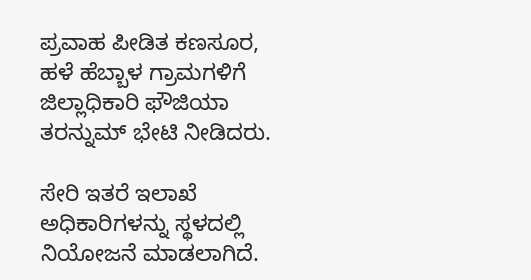ಪ್ರವಾಹ ಪೀಡಿತ ಕಣಸೂರ, ಹಳೆ ಹೆಬ್ಬಾಳ ಗ್ರಾಮಗಳಿಗೆ ಜಿಲ್ಲಾಧಿಕಾರಿ ಫೌಜಿಯಾ ತರನ್ನುಮ್ ಭೇಟಿ ನೀಡಿದರು.

ಸೇರಿ ಇತರೆ ಇಲಾಖೆ ಅಧಿಕಾರಿಗಳನ್ನು ಸ್ಥಳದಲ್ಲಿ ನಿಯೋಜನೆ ಮಾಡಲಾಗಿದೆ.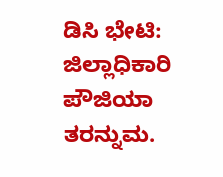ಡಿಸಿ ಭೇಟಿ: ಜಿಲ್ಲಾಧಿಕಾರಿ ಪೌಜಿಯಾ ತರನ್ನುಮ.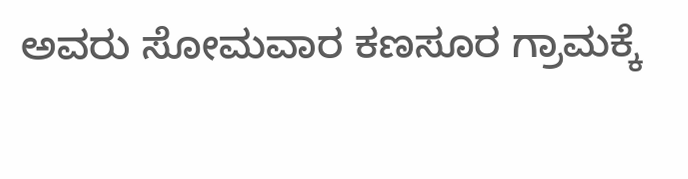ಅವರು ಸೋಮವಾರ ಕಣಸೂರ ಗ್ರಾಮಕ್ಕೆ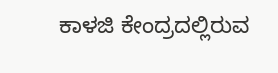ಕಾಳಜಿ ಕೇಂದ್ರದಲ್ಲಿರುವ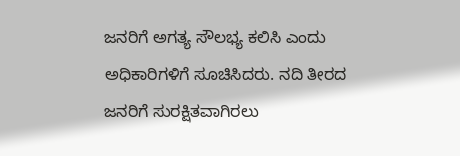ಜನರಿಗೆ ಅಗತ್ಯ ಸೌಲಭ್ಯ ಕಲಿಸಿ ಎಂದು ಅಧಿಕಾರಿಗಳಿಗೆ ಸೂಚಿಸಿದರು. ನದಿ ತೀರದ ಜನರಿಗೆ ಸುರಕ್ಷಿತವಾಗಿರಲು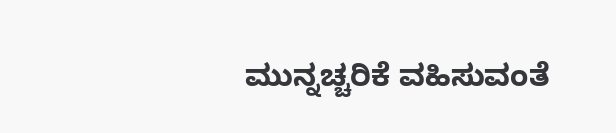ಮುನ್ನಚ್ಚರಿಕೆ ವಹಿಸುವಂತೆ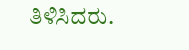ತಿಳಿಸಿದರು.